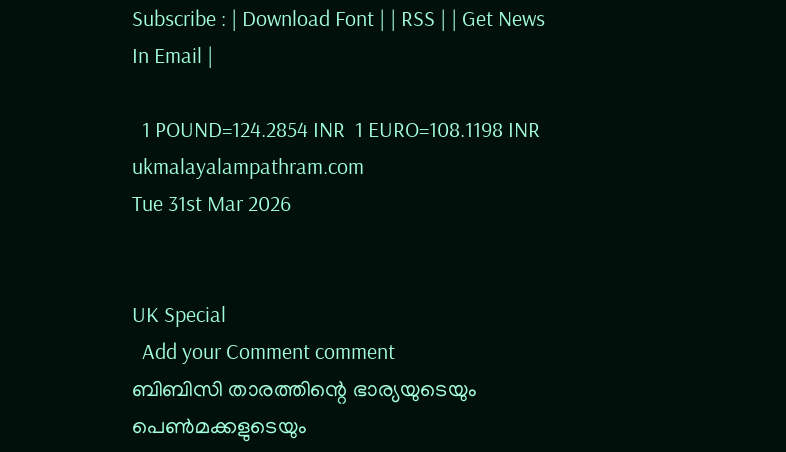Subscribe : | Download Font | | RSS | | Get News In Email |

  1 POUND=124.2854 INR  1 EURO=108.1198 INR
ukmalayalampathram.com
Tue 31st Mar 2026


UK Special
  Add your Comment comment
ബിബിസി താരത്തിന്റെ ഭാര്യയുടെയും പെണ്‍മക്കളുടെയും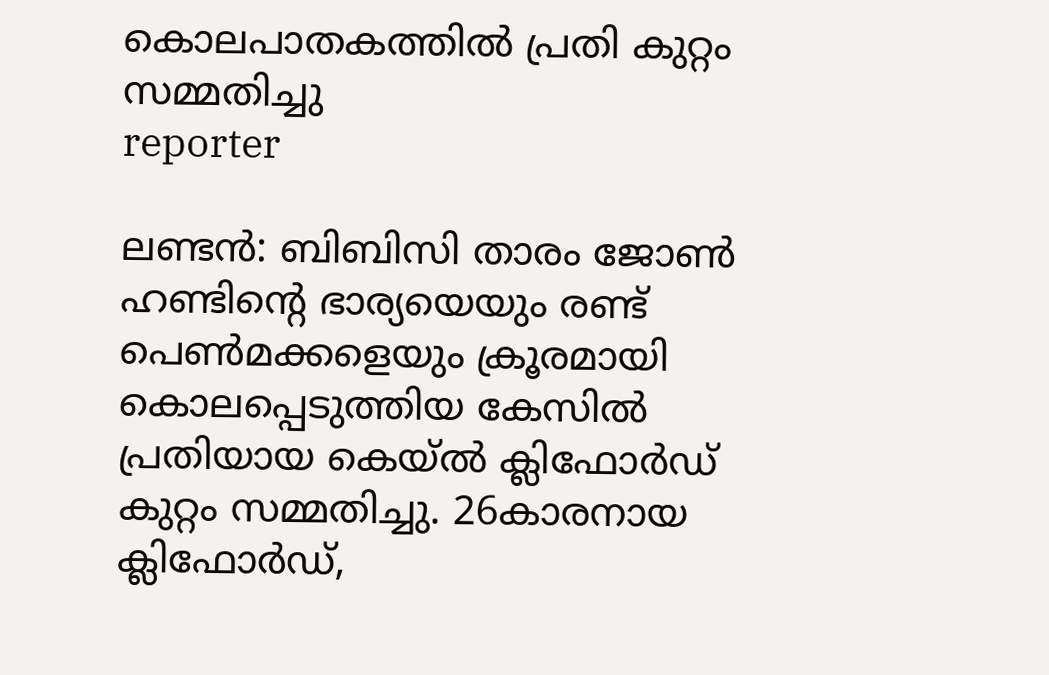കൊലപാതകത്തില്‍ പ്രതി കുറ്റം സമ്മതിച്ചു
reporter

ലണ്ടന്‍: ബിബിസി താരം ജോണ്‍ ഹണ്ടിന്റെ ഭാര്യയെയും രണ്ട് പെണ്‍മക്കളെയും ക്രൂരമായി കൊലപ്പെടുത്തിയ കേസില്‍ പ്രതിയായ കെയ്ല്‍ ക്ലിഫോര്‍ഡ് കുറ്റം സമ്മതിച്ചു. 26കാരനായ ക്ലിഫോര്‍ഡ്,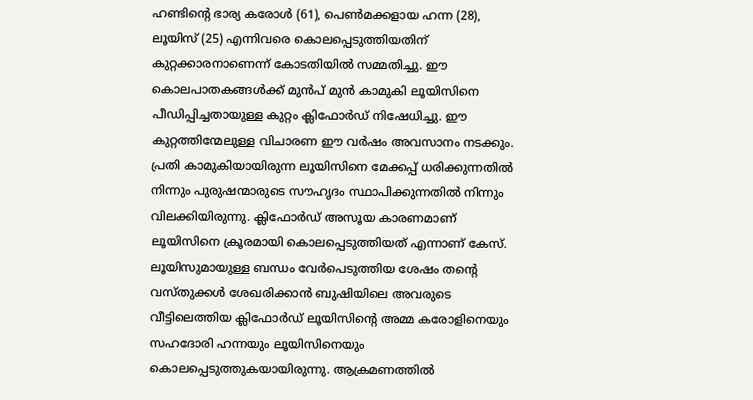ഹണ്ടിന്റെ ഭാര്യ കരോള്‍ (61), പെണ്‍മക്കളായ ഹന്ന (28), ലൂയിസ് (25) എന്നിവരെ കൊലപ്പെടുത്തിയതിന് കുറ്റക്കാരനാണെന്ന് കോടതിയില്‍ സമ്മതിച്ചു. ഈ കൊലപാതകങ്ങള്‍ക്ക് മുന്‍പ് മുന്‍ കാമുകി ലൂയിസിനെ പീഡിപ്പിച്ചതായുള്ള കുറ്റം ക്ലിഫോര്‍ഡ് നിഷേധിച്ചു. ഈ കുറ്റത്തിന്മേലുള്ള വിചാരണ ഈ വര്‍ഷം അവസാനം നടക്കും. പ്രതി കാമുകിയായിരുന്ന ലൂയിസിനെ മേക്കപ്പ് ധരിക്കുന്നതില്‍ നിന്നും പുരുഷന്മാരുടെ സൗഹൃദം സ്ഥാപിക്കുന്നതില്‍ നിന്നും വിലക്കിയിരുന്നു. ക്ലിഫോര്‍ഡ് അസൂയ കാരണമാണ് ലൂയിസിനെ ക്രൂരമായി കൊലപ്പെടുത്തിയത് എന്നാണ് കേസ്. ലൂയിസുമായുള്ള ബന്ധം വേര്‍പെടുത്തിയ ശേഷം തന്റെ വസ്തുക്കള്‍ ശേഖരിക്കാന്‍ ബുഷിയിലെ അവരുടെ വീട്ടിലെത്തിയ ക്ലിഫോര്‍ഡ് ലൂയിസിന്റെ അമ്മ കരോളിനെയും സഹദോരി ഹന്നയും ലൂയിസിനെയും കൊലപ്പെടുത്തുകയായിരുന്നു. ആക്രമണത്തില്‍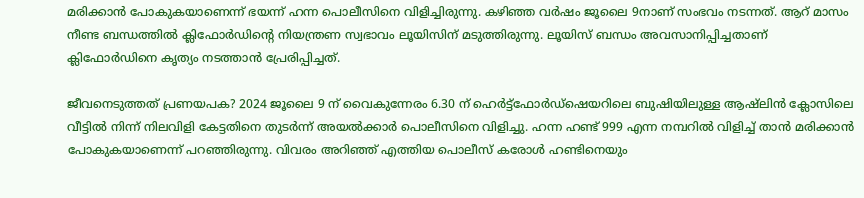മരിക്കാന്‍ പോകുകയാണെന്ന് ഭയന്ന് ഹന്ന പൊലീസിനെ വിളിച്ചിരുന്നു. കഴിഞ്ഞ വര്‍ഷം ജൂലൈ 9നാണ് സംഭവം നടന്നത്. ആറ് മാസം നീണ്ട ബന്ധത്തില്‍ ക്ലിഫോര്‍ഡിന്റെ നിയന്ത്രണ സ്വഭാവം ലൂയിസിന് മടുത്തിരുന്നു. ലൂയിസ് ബന്ധം അവസാനിപ്പിച്ചതാണ് ക്ലിഫോര്‍ഡിനെ കൃത്യം നടത്താന്‍ പ്രേരിപ്പിച്ചത്.

ജീവനെടുത്തത് പ്രണയപക? 2024 ജൂലൈ 9 ന് വൈകുന്നേരം 6.30 ന് ഹെര്‍ട്ട്‌ഫോര്‍ഡ്‌ഷെയറിലെ ബുഷിയിലുള്ള ആഷ്‌ലിന്‍ ക്ലോസിലെ വീട്ടില്‍ നിന്ന് നിലവിളി കേട്ടതിനെ തുടര്‍ന്ന് അയല്‍ക്കാര്‍ പൊലീസിനെ വിളിച്ചു. ഹന്ന ഹണ്ട് 999 എന്ന നമ്പറില്‍ വിളിച്ച് താന്‍ മരിക്കാന്‍ പോകുകയാണെന്ന് പറഞ്ഞിരുന്നു. വിവരം അറിഞ്ഞ് എത്തിയ പൊലീസ് കരോള്‍ ഹണ്ടിനെയും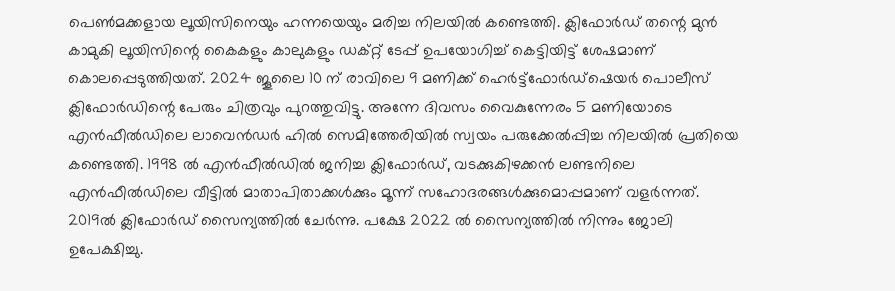പെണ്‍മക്കളായ ലൂയിസിനെയും ഹന്നയെയും മരിച്ച നിലയില്‍ കണ്ടെത്തി. ക്ലിഫോര്‍ഡ് തന്റെ മുന്‍ കാമുകി ലൂയിസിന്റെ കൈകളും കാലുകളും ഡക്റ്റ് ടേപ്പ് ഉപയോഗിച്ച് കെട്ടിയിട്ട് ശേഷമാണ് കൊലപ്പെടുത്തിയത്. 2024 ജൂലൈ 10 ന് രാവിലെ 9 മണിക്ക് ഹെര്‍ട്ട്‌ഫോര്‍ഡ്‌ഷെയര്‍ പൊലീസ് ക്ലിഫോര്‍ഡിന്റെ പേരും ചിത്രവും പുറത്തുവിട്ടു. അന്നേ ദിവസം വൈകുന്നേരം 5 മണിയോടെ എന്‍ഫീല്‍ഡിലെ ലാവെന്‍ഡര്‍ ഹില്‍ സെമിത്തേരിയില്‍ സ്വയം പരുക്കേല്‍പ്പിച്ച നിലയില്‍ പ്രതിയെ കണ്ടെത്തി. 1998 ല്‍ എന്‍ഫീല്‍ഡില്‍ ജനിച്ച ക്ലിഫോര്‍ഡ്, വടക്കുകിഴക്കന്‍ ലണ്ടനിലെ എന്‍ഫീല്‍ഡിലെ വീട്ടില്‍ മാതാപിതാക്കള്‍ക്കും മൂന്ന് സഹോദരങ്ങള്‍ക്കുമൊപ്പമാണ് വളര്‍ന്നത്. 2019ല്‍ ക്ലിഫോര്‍ഡ് സൈന്യത്തില്‍ ചേര്‍ന്നു. പക്ഷേ 2022 ല്‍ സൈന്യത്തില്‍ നിന്നും ജോലി ഉപേക്ഷിച്ചു.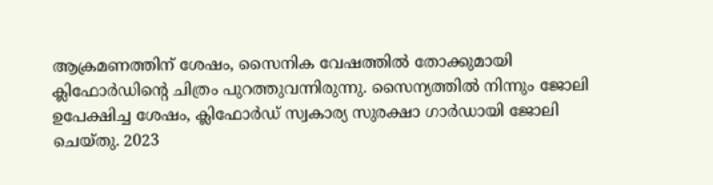ആക്രമണത്തിന് ശേഷം, സൈനിക വേഷത്തില്‍ തോക്കുമായി ക്ലിഫോര്‍ഡിന്റെ ചിത്രം പുറത്തുവന്നിരുന്നു. സൈന്യത്തില്‍ നിന്നും ജോലി ഉപേക്ഷിച്ച ശേഷം, ക്ലിഫോര്‍ഡ് സ്വകാര്യ സുരക്ഷാ ഗാര്‍ഡായി ജോലി ചെയ്തു. 2023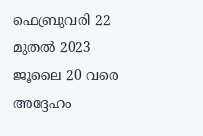ഫെബ്രുവരി 22 മുതല്‍ 2023 ജൂലൈ 20 വരെ അദ്ദേഹം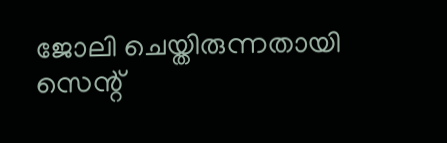ജോലി ചെയ്തിരുന്നതായി സെന്റ്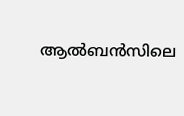ആല്‍ബന്‍സിലെ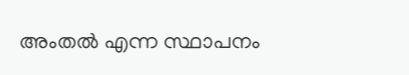അംതല്‍ എന്ന സ്ഥാപനം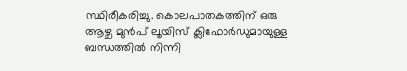സ്ഥിരീകരിച്ചു. കൊലപാതകത്തിന് ഒരു ആഴ്ച മുന്‍പ് ലൂയിസ് ക്ലിഫോര്‍ഡുമായുള്ള ബന്ധത്തില്‍ നിന്നി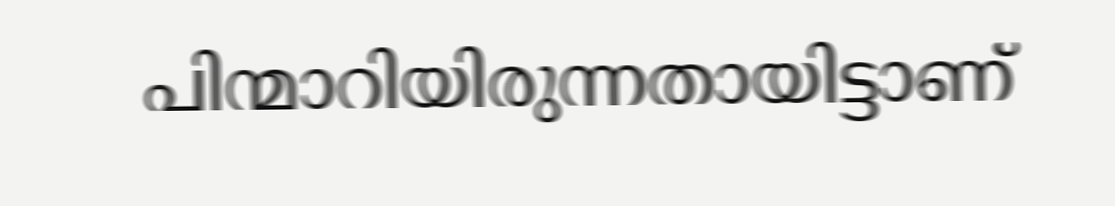പിന്മാറിയിരുന്നതായിട്ടാണ്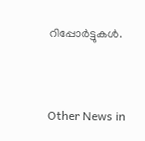റിപ്പോര്‍ട്ടുകള്‍.


Other News in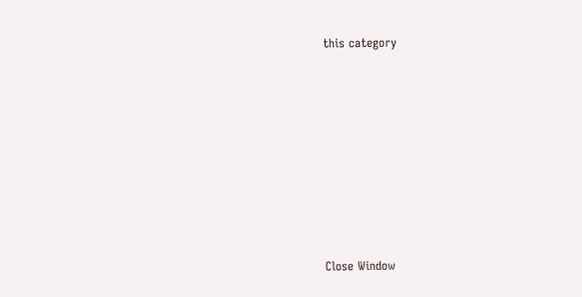this category








Close Window